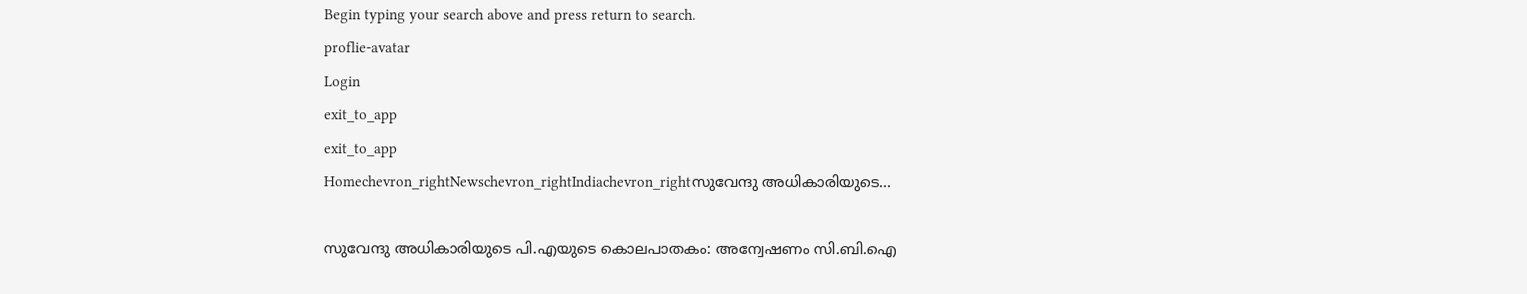Begin typing your search above and press return to search.
proflie-avatar
Login
exit_to_app
exit_to_app
Homechevron_rightNewschevron_rightIndiachevron_rightസുവേന്ദു അധികാരിയുടെ...

സുവേന്ദു അധികാരിയുടെ പി.എയുടെ കൊലപാതകം: അന്വേഷണം സി.ബി.ഐ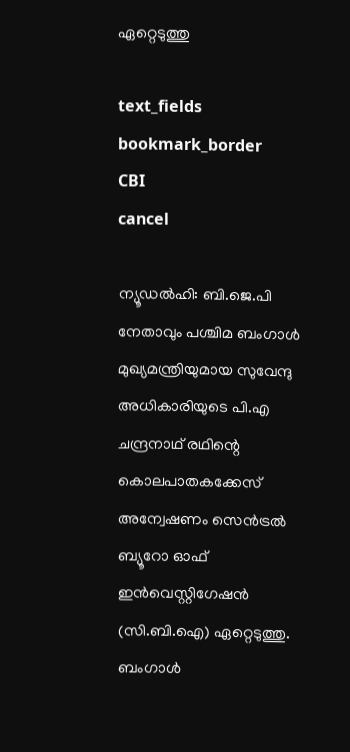ഏറ്റെടുത്തു

text_fields
bookmark_border
CBI
cancel

ന്യൂഡൽഹി: ബി.ജെ.പി നേതാവും പശ്ചിമ ബംഗാൾ മുഖ്യമന്ത്രിയുമായ സുവേന്ദു അധികാരിയുടെ പി.എ ചന്ദ്രനാഥ് രഥിന്റെ കൊലപാതകക്കേസ് അന്വേഷണം സെൻട്രൽ ബ്യൂറോ ഓഫ് ഇൻവെസ്റ്റിഗേഷൻ (സി.ബി.ഐ) ഏറ്റെടുത്തു. ബംഗാൾ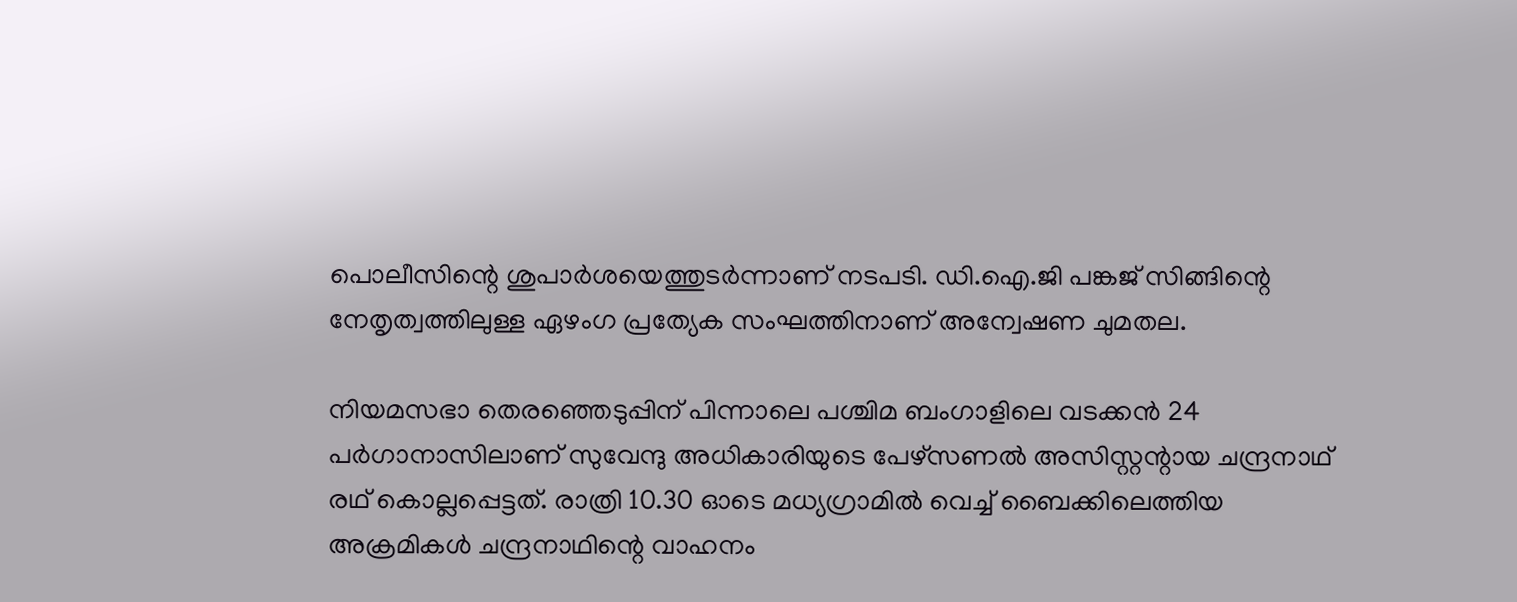പൊലീസിന്റെ ശുപാർശയെത്തുടർന്നാണ് നടപടി. ഡി.ഐ.ജി പങ്കജ് സിങ്ങിന്റെ നേതൃത്വത്തിലുള്ള ഏഴംഗ പ്രത്യേക സംഘത്തിനാണ് അന്വേഷണ ചുമതല.

നിയമസഭാ തെരഞ്ഞെടുപ്പിന് പിന്നാലെ പശ്ചിമ ബംഗാളിലെ വടക്കൻ 24 പർഗാനാസിലാണ് സുവേന്ദു അധികാരിയുടെ പേഴ്സണൽ അസിസ്റ്റന്റായ ചന്ദ്രനാഥ് രഥ് കൊല്ലപ്പെട്ടത്. രാത്രി 10.30 ഓടെ മധ്യഗ്രാമിൽ വെച്ച് ബൈക്കിലെത്തിയ അക്രമികൾ ചന്ദ്രനാഥിന്റെ വാഹനം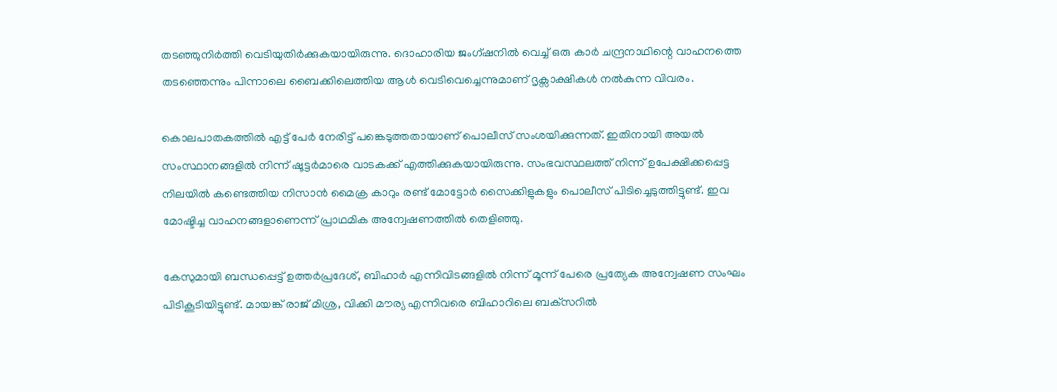തടഞ്ഞുനിർത്തി വെടിയുതിർക്കുകയായിരുന്നു. ദൊഹാരിയ ജംഗ്ഷനിൽ വെച്ച് ഒരു കാർ ചന്ദ്രനാഥിന്റെ വാഹനത്തെ തടഞ്ഞെന്നും പിന്നാലെ ബൈക്കിലെത്തിയ ആൾ വെടിവെച്ചെന്നുമാണ് ദൃക്സാക്ഷികൾ നൽകുന്ന വിവരം.

കൊലപാതകത്തിൽ എട്ട് പേർ നേരിട്ട് പങ്കെടുത്തതായാണ് പൊലീസ് സംശയിക്കുന്നത്. ഇതിനായി അയൽ സംസ്ഥാനങ്ങളിൽ നിന്ന് ഷൂട്ടർമാരെ വാടകക്ക് എത്തിക്കുകയായിരുന്നു. സംഭവസ്ഥലത്ത് നിന്ന് ഉപേക്ഷിക്കപ്പെട്ട നിലയിൽ കണ്ടെത്തിയ നിസാൻ മൈക്ര കാറും രണ്ട് മോട്ടോർ സൈക്കിളുകളും പൊലീസ് പിടിച്ചെടുത്തിട്ടുണ്ട്. ഇവ മോഷ്ടിച്ച വാഹനങ്ങളാണെന്ന് പ്രാഥമിക അന്വേഷണത്തിൽ തെളിഞ്ഞു.

കേസുമായി ബന്ധപ്പെട്ട് ഉത്തർപ്രദേശ്, ബിഹാർ എന്നിവിടങ്ങളിൽ നിന്ന് മൂന്ന് പേരെ പ്രത്യേക അന്വേഷണ സംഘം പിടികൂടിയിട്ടുണ്ട്. മായങ്ക് രാജ് മിശ്ര, വിക്കി മൗര്യ എന്നിവരെ ബിഹാറിലെ ബക്‌സറിൽ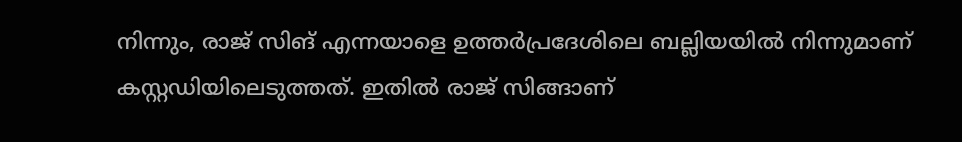നിന്നും, രാജ് സിങ് എന്നയാളെ ഉത്തർപ്രദേശിലെ ബല്ലിയയിൽ നിന്നുമാണ് കസ്റ്റഡിയിലെടുത്തത്. ഇതിൽ രാജ് സിങ്ങാണ്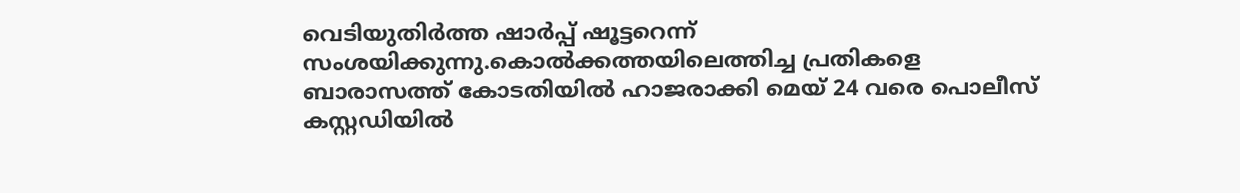വെടിയുതിർത്ത ഷാർപ്പ് ഷൂട്ടറെന്ന് സംശയിക്കുന്നു.കൊൽക്കത്തയിലെത്തിച്ച പ്രതികളെ ബാരാസത്ത് കോടതിയിൽ ഹാജരാക്കി മെയ് 24 വരെ പൊലീസ് കസ്റ്റഡിയിൽ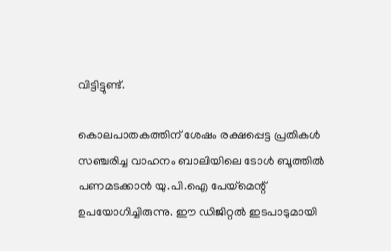വിട്ടിട്ടുണ്ട്.

കൊലപാതകത്തിന് ശേഷം രക്ഷപ്പെട്ട പ്രതികൾ സഞ്ചരിച്ച വാഹനം ബാലിയിലെ ടോൾ ബൂത്തിൽ പണമടക്കാൻ യു.പി.ഐ പേയ്മെന്റ് ഉപയോഗിച്ചിരുന്നു. ഈ ഡിജിറ്റൽ ഇടപാടുമായി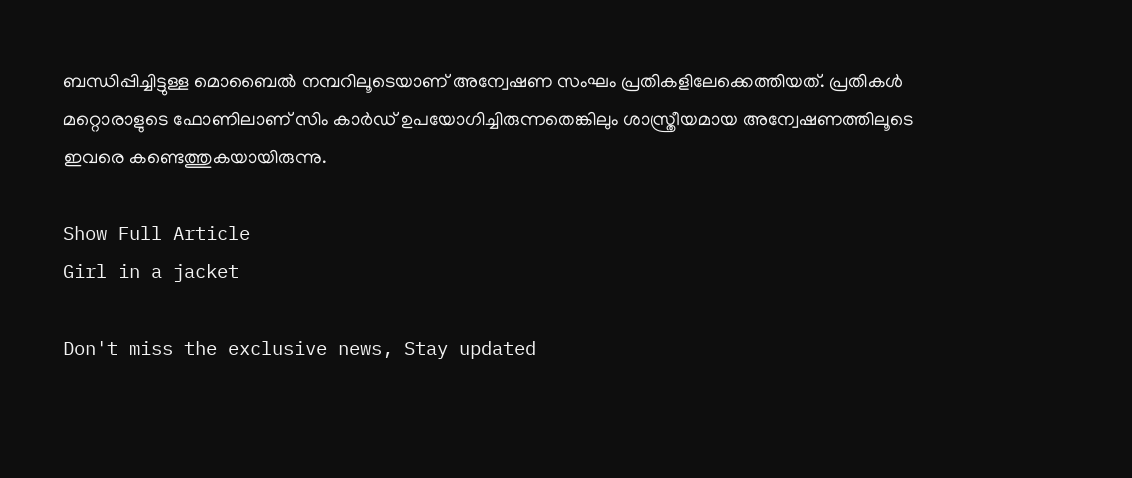ബന്ധിപ്പിച്ചിട്ടുള്ള മൊബൈൽ നമ്പറിലൂടെയാണ് അന്വേഷണ സംഘം പ്രതികളിലേക്കെത്തിയത്. പ്രതികൾ മറ്റൊരാളുടെ ഫോണിലാണ് സിം കാർഡ് ഉപയോഗിച്ചിരുന്നതെങ്കിലും ശാസ്ത്രീയമായ അന്വേഷണത്തിലൂടെ ഇവരെ കണ്ടെത്തുകയായിരുന്നു.

Show Full Article
Girl in a jacket

Don't miss the exclusive news, Stay updated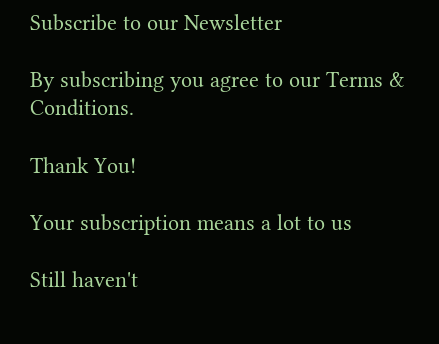Subscribe to our Newsletter

By subscribing you agree to our Terms & Conditions.

Thank You!

Your subscription means a lot to us

Still haven't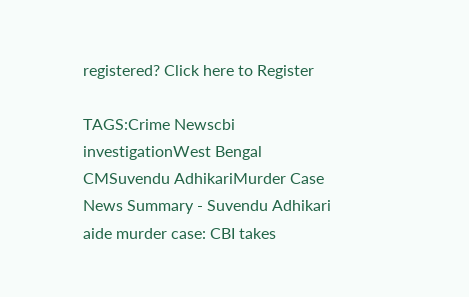registered? Click here to Register

TAGS:Crime Newscbi investigationWest Bengal CMSuvendu AdhikariMurder Case
News Summary - Suvendu Adhikari aide murder case: CBI takes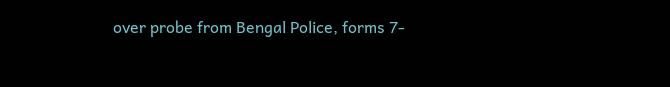over probe from Bengal Police, forms 7-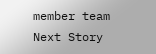member team
Next Story